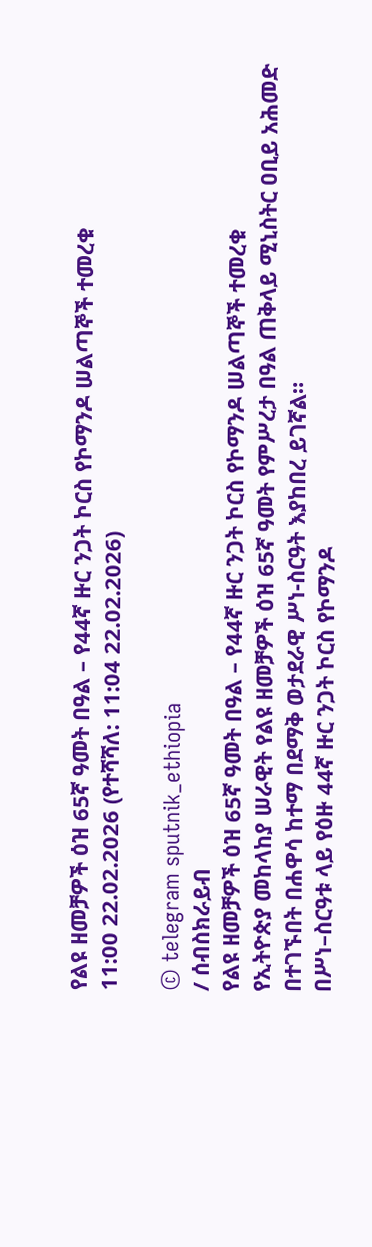የልዩ ዘመቻዎች ዕዝ 65ኛ ዓመት በዓል – የ44ኛ ዙር ንጋት ኮርስ የኮማንዶ ሠልጣኞች ተመረቁ
11:00 22.02.2026 (የተሻሻለ: 11:04 22.02.2026)

© telegram sputnik_ethiopia
/ ሰብስክራይብ
የልዩ ዘመቻዎች ዕዝ 65ኛ ዓመት በዓል – የ44ኛ ዙር ንጋት ኮርስ የኮማንዶ ሠልጣኞች ተመረቁ
የኢትዮጵያ መከላከያ ሠራዊት የልዩ ዘመቻዎች ዕዝ 65ኛ ዓመት የምሥረታ በዓል ጠቅላይ ሚኒስትር ዐቢይ አሕመድ በተገኙበት በሐዋሳ ከተማ በደማቅ ወታደራዊ ሥነ-ስርዓት እያከበረ ይገኛል።
በሥነ–ስርዓቱ ላይ የዕዙ 44ኛ ዙር ንጋት ኮርስ የኮማንዶ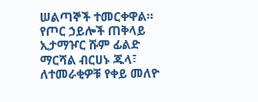ሠልጣኞች ተመርቀዋል።
የጦር ኃይሎች ጠቅላይ ኢታማዦር ሹም ፊልድ ማርሻል ብርሀኑ ጁላ፣ ለተመራቂዎቹ የቀይ መለዮ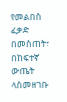የመልበስ ፈቃድ በመስጠት፣ በከፍተኛ ውጤት ላስመዘገቡ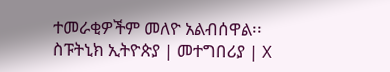ተመራቂዎችም መለዮ አልብሰዋል፡፡
ስፑትኒክ ኢትዮጵያ | መተግበሪያ | X